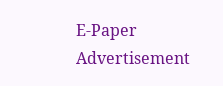E-Paper
Advertisement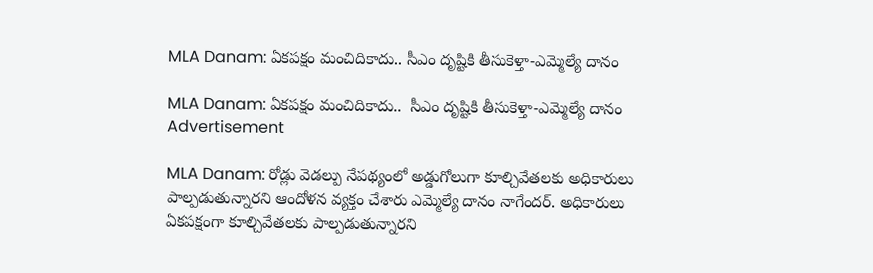MLA Danam: ఏకపక్షం మంచిదికాదు.. సీఎం దృష్టికి తీసుకెళ్తా-ఎమ్మెల్యే దానం

MLA Danam: ఏకపక్షం మంచిదికాదు..  సీఎం దృష్టికి తీసుకెళ్తా-ఎమ్మెల్యే దానం
Advertisement

MLA Danam: రోడ్లు వెడల్పు నేపథ్యంలో అడ్డుగోలుగా కూల్చివేతలకు అధికారులు పాల్పడుతున్నారని ఆందోళన వ్యక్తం చేశారు ఎమ్మెల్యే దానం నాగేందర్. అధికారులు ఏకపక్షంగా కూల్చివేతలకు పాల్పడుతున్నారని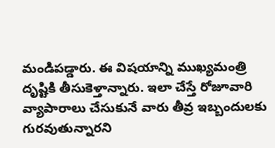మండిపడ్డారు. ఈ విషయాన్ని ముఖ్యమంత్రి దృష్టికి తీసుకెళ్తాన్నారు. ఇలా చేస్తే రోజూవారి వ్యాపారాలు చేసుకునే వారు తీవ్ర ఇబ్బందులకు గురవుతున్నారని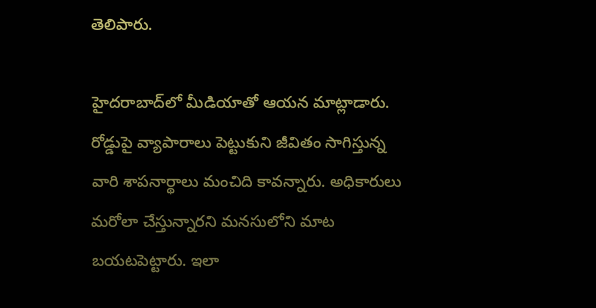తెలిపారు.

హైదరాబాద్‌లో మీడియాతో ఆయన మాట్లాడారు. రోడ్డుపై వ్యాపారాలు పెట్టుకుని జీవితం సాగిస్తున్న వారి శాపనార్థాలు మంచిది కావన్నారు. అధికారులు మరోలా చేస్తున్నారని మనసులోని మాట బయటపెట్టారు. ఇలా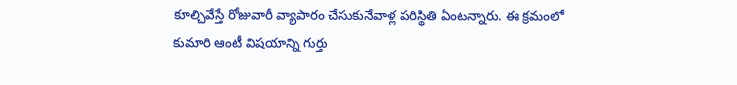కూల్చివేస్తే రోజువారీ వ్యాపారం చేసుకునేవాళ్ల పరిస్థితి ఏంటన్నారు. ఈ క్రమంలో కుమారి ఆంటీ విషయాన్ని గుర్తు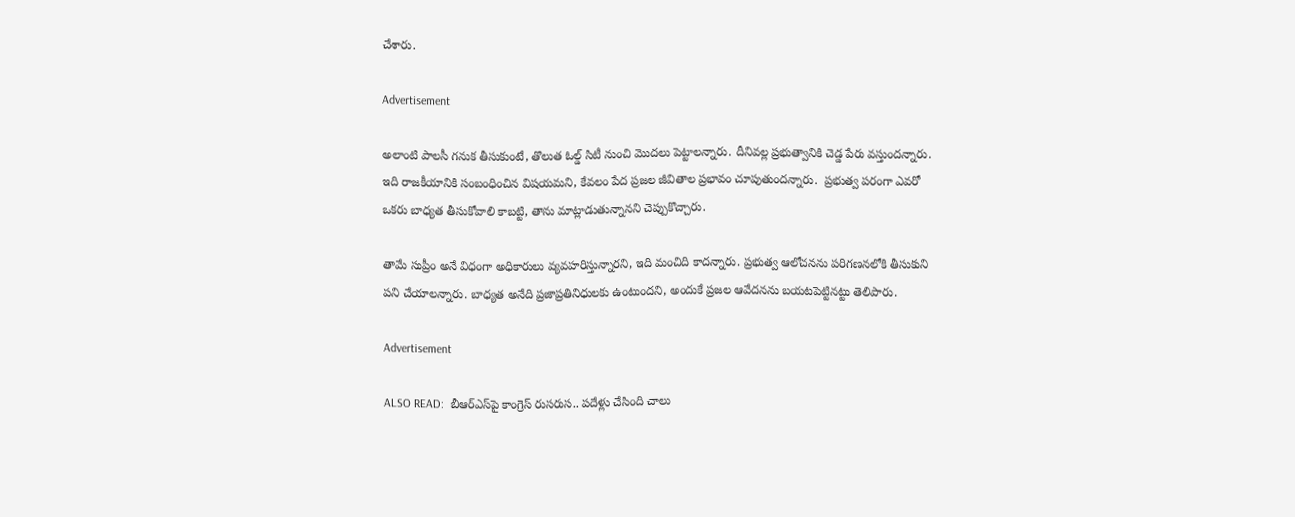చేశారు.

Advertisement

అలాంటి పాలసీ గనుక తీసుకుంటే, తొలుత ఓల్డ్ సిటీ నుంచి మొదలు పెట్టాలన్నారు. దీనివల్ల ప్రభుత్వానికి చెడ్డ పేరు వస్తుందన్నారు. ఇది రాజకీయానికి సంబంధించిన విషయమని, కేవలం పేద ప్రజల జీవితాల ప్రభావం చూపుతుందన్నారు.  ప్రభుత్వ పరంగా ఎవరో ఒకరు బాధ్యత తీసుకోవాలి కాబట్టి, తాను మాట్లాడుతున్నానని చెప్పుకొచ్చారు.

తామే సుప్రీం అనే విధంగా అధికారులు వ్యవహరిస్తున్నారని, ఇది మంచిది కాదన్నారు. ప్రభుత్వ ఆలోచనను పరిగణనలోకి తీసుకుని పని చేయాలన్నారు. బాధ్యత అనేది ప్రజాప్రతినిధులకు ఉంటుందని, అందుకే ప్రజల ఆవేదనను బయటపెట్టినట్టు తెలిపారు.

Advertisement

ALSO READ:  బీఆర్ఎస్‌పై కాంగ్రెస్ రుసరుస.. పదేళ్లు చేసింది చాలు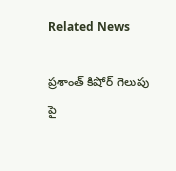Related News

ప్రశాంత్ కిషోర్ గెలుపు పై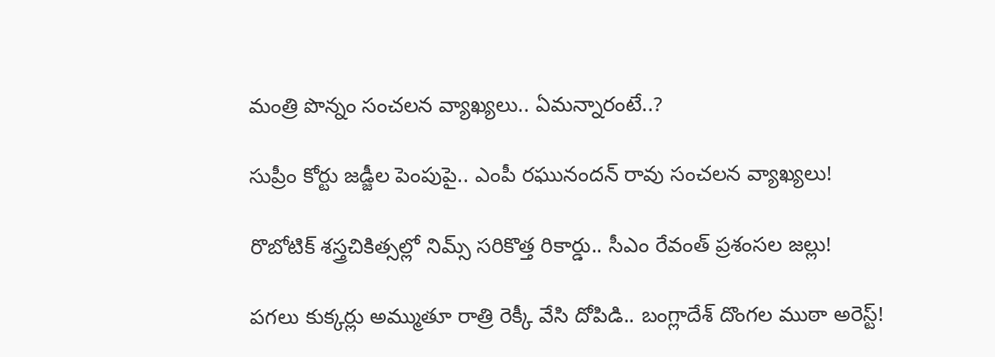మంత్రి పొన్నం సంచలన వ్యాఖ్యలు.. ఏమన్నారంటే..?

సుప్రీం కోర్టు జడ్జీల పెంపుపై.. ఎంపీ రఘునందన్ రావు సంచలన వ్యాఖ్యలు!

రొబోటిక్ శస్త్రచికిత్సల్లో నిమ్స్ సరికొత్త రికార్డు.. సీఎం రేవంత్ ప్రశంసల జల్లు!

పగలు కుక్కర్లు అమ్ముతూ రాత్రి రెక్కీ వేసి దోపిడి.. బంగ్లాదేశ్ దొంగల ముఠా అరెస్ట్!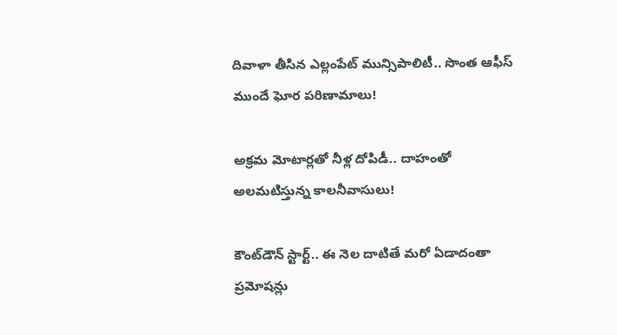దివాళా తీసిన ఎల్లంపేట్ మున్సిపాలిటీ.. సొంత ఆఫీస్ ముందే ఘోర పరిణామాలు!

అక్రమ మోటార్లతో నీళ్ల దోపిడీ.. దాహంతో అలమటిస్తున్న కాలనీవాసులు!

కౌంట్‌డౌన్ స్టార్ట్.. ఈ నెల దాటితే మరో ఏడాదంతా ప్రమోషన్లు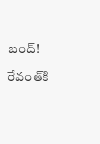బంద్!

రేవంత్‌కి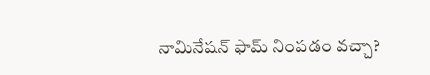నామినేషన్ ఫామ్ నింపడం వచ్చా?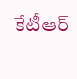కేటీఆర్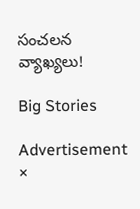సంచలన వ్యాఖ్యలు!

Big Stories

Advertisement
×